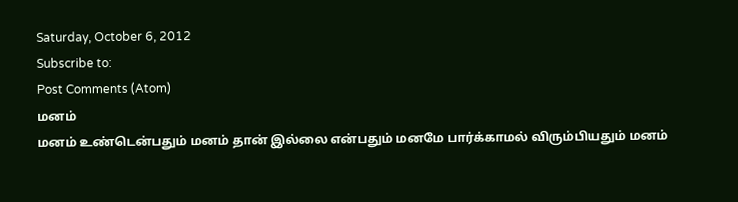Saturday, October 6, 2012
Subscribe to:
Post Comments (Atom)
மனம்
மனம் உண்டென்பதும் மனம் தான் இல்லை என்பதும் மனமே பார்க்காமல் விரும்பியதும் மனம்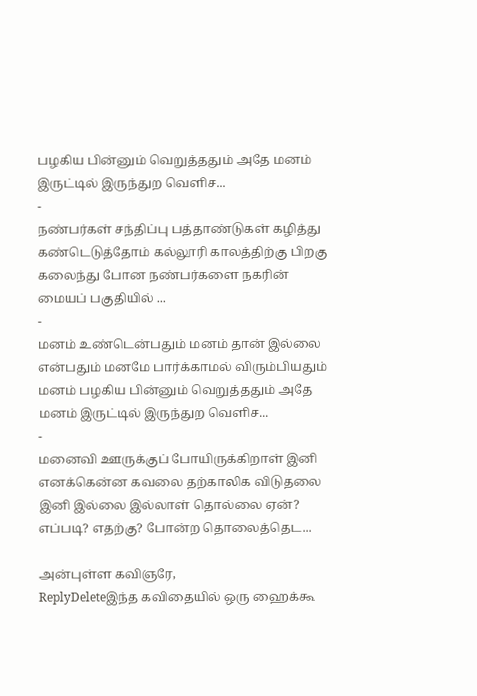பழகிய பின்னும் வெறுத்ததும் அதே மனம் இருட்டில் இருந்துற வெளிச...
-
நண்பர்கள் சந்திப்பு பத்தாண்டுகள் கழித்து கண்டெடுத்தோம் கல்லூரி காலத்திற்கு பிறகு கலைந்து போன நண்பர்களை நகரின் மையப் பகுதியில் ...
-
மனம் உண்டென்பதும் மனம் தான் இல்லை என்பதும் மனமே பார்க்காமல் விரும்பியதும் மனம் பழகிய பின்னும் வெறுத்ததும் அதே மனம் இருட்டில் இருந்துற வெளிச...
-
மனைவி ஊருக்குப் போயிருக்கிறாள் இனி எனக்கென்ன கவலை தற்காலிக விடுதலை இனி இல்லை இல்லாள் தொல்லை ஏன்? எப்படி? எதற்கு? போன்ற தொலைத்தெட...

அன்புள்ள கவிஞரே,
ReplyDeleteஇந்த கவிதையில் ஒரு ஹைக்கூ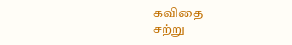கவிதை
சற்று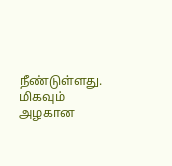நீண்டுள்ளது.
மிகவும் அழகான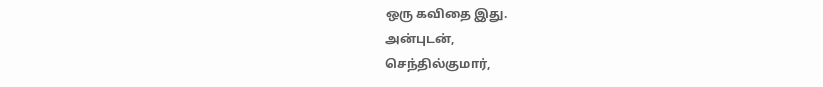ஒரு கவிதை இது.
அன்புடன்,
செந்தில்குமார்,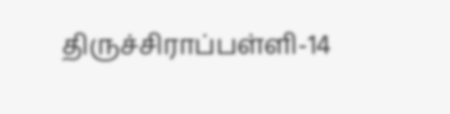திருச்சிராப்பள்ளி-14